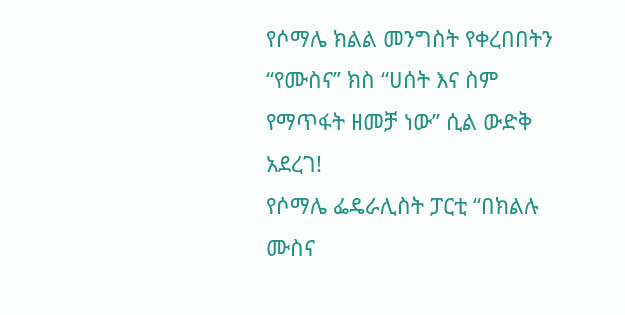የሶማሌ ክልል መንግስት የቀረበበትን “የሙስና” ክስ “ሀሰት እና ስም የማጥፋት ዘመቻ ነው” ሲል ውድቅ አደረገ!
የሶማሌ ፌዴራሊስት ፓርቲ “በክልሉ ሙስና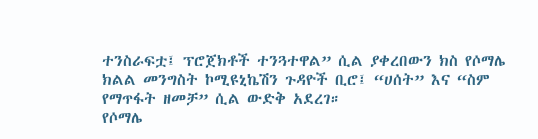ተንስራፍቷ፤ ፕሮጀክቶች ተንጓተዋል” ሲል ያቀረበውን ክስ የሶማሌ ክልል መንግስት ኮሚዩኒኬሽን ጉዳዮች ቢሮ፤ “ሀሰት” እና “ስም የማጥፋት ዘመቻ” ሲል ውድቅ አደረገ።
የሶማሌ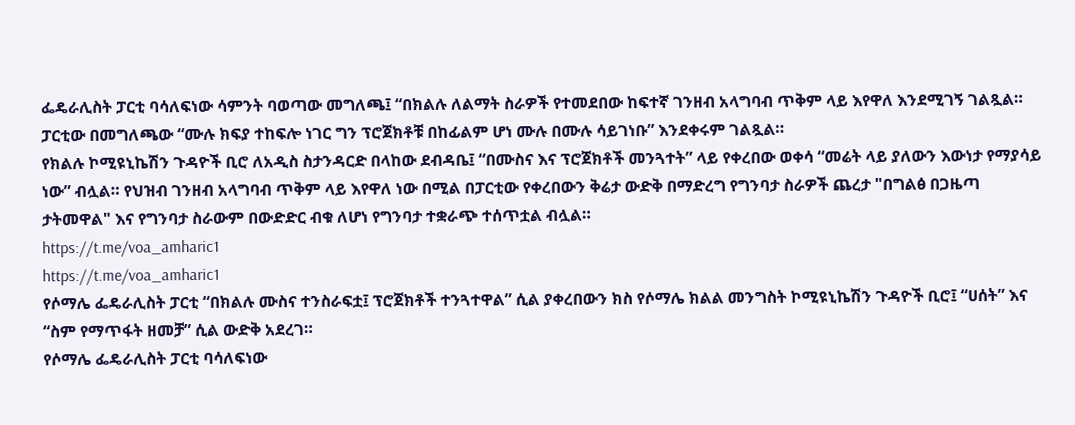ፌዴራሊስት ፓርቲ ባሳለፍነው ሳምንት ባወጣው መግለጫ፤ “በክልሉ ለልማት ስራዎች የተመደበው ከፍተኛ ገንዘብ አላግባብ ጥቅም ላይ እየዋለ እንደሚገኝ ገልጿል። ፓርቲው በመግለጫው “ሙሉ ክፍያ ተከፍሎ ነገር ግን ፕሮጀክቶቹ በከፊልም ሆነ ሙሉ በሙሉ ሳይገነቡ” እንደቀሩም ገልጿል።
የክልሉ ኮሚዩኒኬሽን ጉዳዮች ቢሮ ለአዲስ ስታንዳርድ በላከው ደብዳቤ፤ “በሙስና እና ፕሮጀክቶች መንጓተት” ላይ የቀረበው ወቀሳ “መሬት ላይ ያለውን እውነታ የማያሳይ ነው” ብሏል። የህዝብ ገንዘብ አላግባብ ጥቅም ላይ እየዋለ ነው በሚል በፓርቲው የቀረበውን ቅሬታ ውድቅ በማድረግ የግንባታ ስራዎች ጨረታ "በግልፅ በጋዜጣ ታትመዋል" እና የግንባታ ስራውም በውድድር ብቁ ለሆነ የግንባታ ተቋራጭ ተሰጥቷል ብሏል።
https://t.me/voa_amharic1
https://t.me/voa_amharic1
የሶማሌ ፌዴራሊስት ፓርቲ “በክልሉ ሙስና ተንስራፍቷ፤ ፕሮጀክቶች ተንጓተዋል” ሲል ያቀረበውን ክስ የሶማሌ ክልል መንግስት ኮሚዩኒኬሽን ጉዳዮች ቢሮ፤ “ሀሰት” እና “ስም የማጥፋት ዘመቻ” ሲል ውድቅ አደረገ።
የሶማሌ ፌዴራሊስት ፓርቲ ባሳለፍነው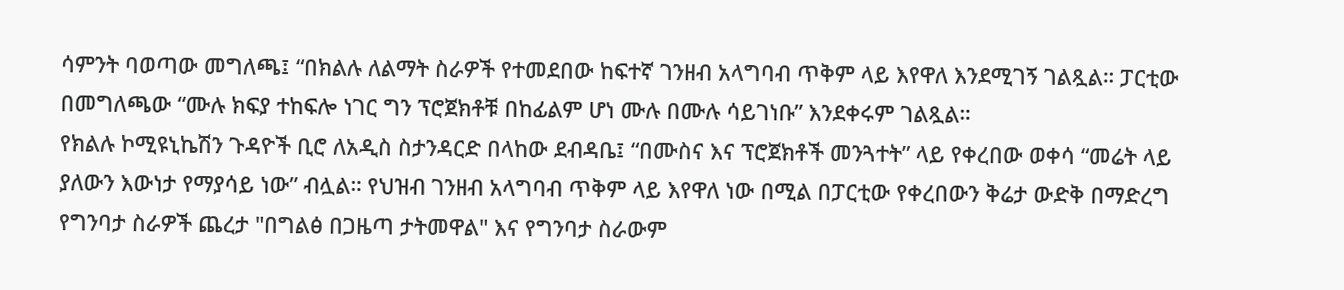ሳምንት ባወጣው መግለጫ፤ “በክልሉ ለልማት ስራዎች የተመደበው ከፍተኛ ገንዘብ አላግባብ ጥቅም ላይ እየዋለ እንደሚገኝ ገልጿል። ፓርቲው በመግለጫው “ሙሉ ክፍያ ተከፍሎ ነገር ግን ፕሮጀክቶቹ በከፊልም ሆነ ሙሉ በሙሉ ሳይገነቡ” እንደቀሩም ገልጿል።
የክልሉ ኮሚዩኒኬሽን ጉዳዮች ቢሮ ለአዲስ ስታንዳርድ በላከው ደብዳቤ፤ “በሙስና እና ፕሮጀክቶች መንጓተት” ላይ የቀረበው ወቀሳ “መሬት ላይ ያለውን እውነታ የማያሳይ ነው” ብሏል። የህዝብ ገንዘብ አላግባብ ጥቅም ላይ እየዋለ ነው በሚል በፓርቲው የቀረበውን ቅሬታ ውድቅ በማድረግ የግንባታ ስራዎች ጨረታ "በግልፅ በጋዜጣ ታትመዋል" እና የግንባታ ስራውም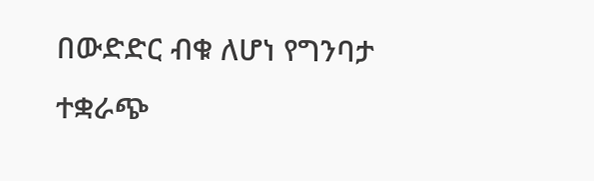በውድድር ብቁ ለሆነ የግንባታ ተቋራጭ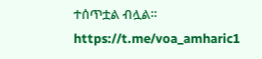ተሰጥቷል ብሏል።
https://t.me/voa_amharic1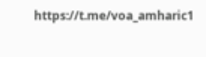https://t.me/voa_amharic1